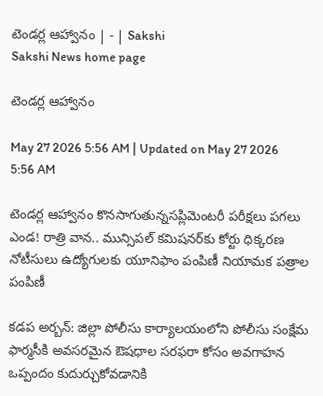టెండర్ల ఆహ్వానం | - | Sakshi
Sakshi News home page

టెండర్ల ఆహ్వానం

May 27 2026 5:56 AM | Updated on May 27 2026 5:56 AM

టెండర్ల ఆహ్వానం కొనసాగుతున్నసప్లిమెంటరీ పరీక్షలు పగలు ఎండ! రాత్రి వాన.. మున్సిపల్‌ కమిషనర్‌కు కోర్టు ధిక్కరణ నోటీసులు ఉద్యోగులకు యూనిఫాం పంపిణీ నియామక పత్రాల పంపిణీ

కడప అర్బన్‌: జిల్లా పోలీసు కార్యాలయంలోని పోలీసు సంక్షేమ ఫార్మసీకి అవసరమైన ఔషధాల సరఫరా కోసం అవగాహన ఒప్పందం కుదుర్చుకోవడానికి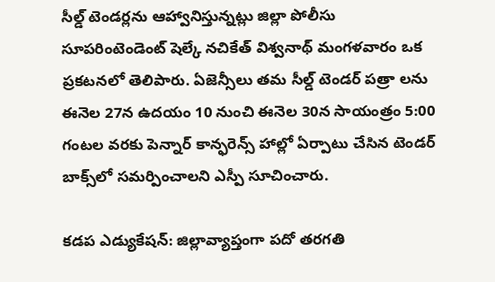సీల్డ్‌ టెండర్లను ఆహ్వానిస్తున్నట్లు జిల్లా పోలీసు సూపరింటెండెంట్‌ షెల్కే నచికేత్‌ విశ్వనాథ్‌ మంగళవారం ఒక ప్రకటనలో తెలిపారు. ఏజెన్సీలు తమ సీల్డ్‌ టెండర్‌ పత్రా లను ఈనెల 27న ఉదయం 10 నుంచి ఈనెల 30న సాయంత్రం 5:00 గంటల వరకు పెన్నార్‌ కాన్ఫరెన్స్‌ హాల్లో ఏర్పాటు చేసిన టెండర్‌ బాక్స్‌లో సమర్పించాలని ఎస్పీ సూచించారు.

కడప ఎడ్యుకేషన్‌: జిల్లావ్యాప్తంగా పదో తరగతి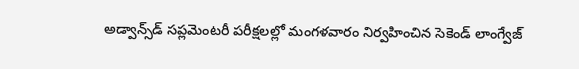అడ్వాన్స్‌డ్‌ సప్లమెంటరీ పరీక్షలల్లో మంగళవారం నిర్వహించిన సెకెండ్‌ లాంగ్వేజ్‌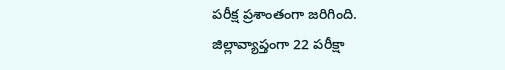పరీక్ష ప్రశాంతంగా జరిగింది. జిల్లావ్యాప్తంగా 22 పరీక్షా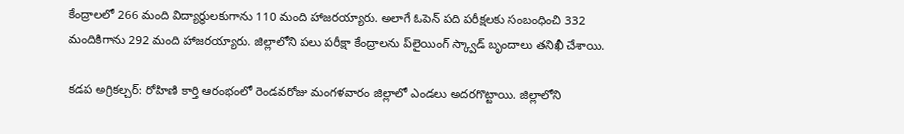కేంద్రాలలో 266 మంది విద్యార్థులకుగాను 110 మంది హాజరయ్యారు. అలాగే ఓపెన్‌ పది పరీక్షలకు సంబంధించి 332 మందికిగాను 292 మంది హాజరయ్యారు. జిల్లాలోని పలు పరీక్షా కేంద్రాలను ప్‌లైయింగ్‌ స్క్వాడ్‌ బృందాలు తనిఖీ చేశాయి.

కడప అగ్రికల్చర్‌: రోహిణి కార్తి ఆరంభంలో రెండవరోజు మంగళవారం జిల్లాలో ఎండలు అదరగొట్టాయి. జిల్లాలోని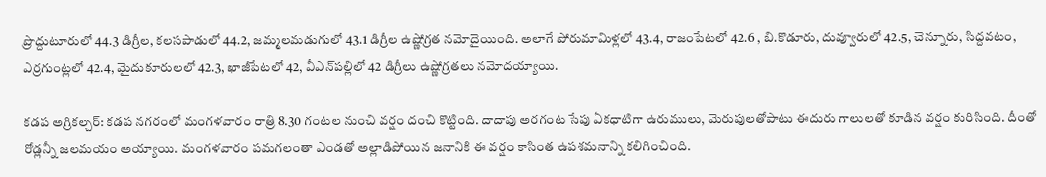ప్రొద్దుటూరులో 44.3 డిగ్రీల, కలసపాడులో 44.2, జమ్మలమడుగులో 43.1 డిగ్రీల ఉష్ణోగ్రత నమోదైయింది. అలాగే పోరుమామిళ్లలో 43.4, రాజంపేటలో 42.6 , బి.కొడూరు, దువ్వూరులో 42.5, చెన్నూరు, సిద్దవటం, ఎర్రగుంట్లలో 42.4, మైదుకూరులలో 42.3, ఖాజీపేటలో 42, వీఎన్‌పల్లిలో 42 డిగ్రీలు ఉష్ణోగ్రతలు నమోదయ్యాయి.

కడప అగ్రికల్చర్‌: కడప నగరంలో మంగళవారం రాత్రి 8.30 గంటల నుంచి వర్షం దంచి కొట్టింది. దాదాపు అరగంట సేపు ఏకధాటిగా ఉరుములు, మెరుపులతోపాటు ఈదురు గాలులతో కూడిన వర్షం కురిసింది. దీంతో రోడ్లన్నీ జలమయం అయ్యాయి. మంగళవారం పమగలంతా ఎండతో అల్లాడిపోయిన జనానికి ఈ వర్షం కాసింత ఉపశమనాన్ని కలిగించింది.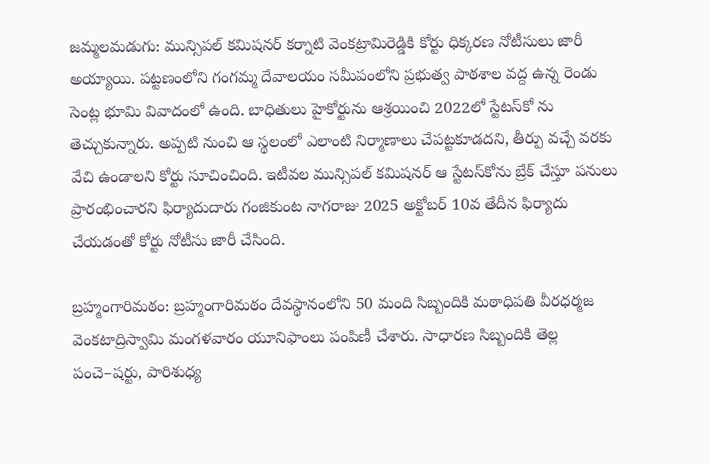జమ్మలమడుగు: మున్సిపల్‌ కమిషనర్‌ కర్నాటి వెంకట్రామిరెడ్డికి కోర్టు ధిక్కరణ నోటీసులు జారీ అయ్యాయి. పట్టణంలోని గంగమ్మ దేవాలయం సమీపంలోని ప్రభుత్వ పాఠశాల వద్ద ఉన్న రెండు సెంట్ల భూమి వివాదంలో ఉంది. బాధితులు హైకోర్టును ఆశ్రయించి 2022లో స్టేటస్‌కో ను తెచ్చుకున్నారు. అప్పటి నుంచి ఆ స్థలంలో ఎలాంటి నిర్మాణాలు చేపట్టకూడదని, తీర్పు వచ్చే వరకు వేచి ఉండాలని కోర్టు సూచించింది. ఇటీవల మున్సిపల్‌ కమిషనర్‌ ఆ స్టేటస్‌కోను బ్రేక్‌ చేస్తూ పనులు ప్రారంభించారని ఫిర్యాదుదారు గంజికుంట నాగరాజు 2025 అక్టోబర్‌ 10వ తేదీన ఫిర్యాదు చేయడంతో కోర్టు నోటీసు జారీ చేసింది.

బ్రహ్మంగారిమఠం: బ్రహ్మంగారిమఠం దేవస్థానంలోని 50 మంది సిబ్బందికి మఠాధిపతి వీరధర్మజ వెంకటాద్రిస్వామి మంగళవారం యూనిఫాంలు పంపిణీ చేశారు. సాధారణ సిబ్బందికి తెల్ల పంచె–షర్టు, పారిశుధ్య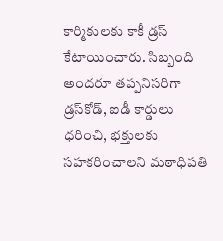కార్మికులకు కాకీ డ్రస్‌ కేటాయించారు. సిబ్బంది అందరూ తప్పనిసరిగా డ్రస్‌కోడ్‌, ఐడీ కార్డులు ధరించి, భక్తులకు సహకరించాలని మఠాధిపతి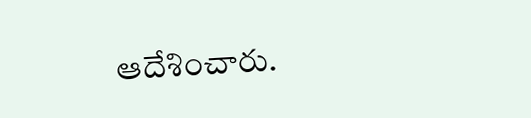ఆదేశించారు.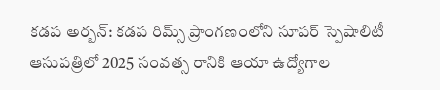కడప అర్బన్‌: కడప రిమ్స్‌ ప్రాంగణంలోని సూపర్‌ స్పెషాలిటీ ఆసుపత్రిలో 2025 సంవత్స రానికి ఆయా ఉద్యోగాల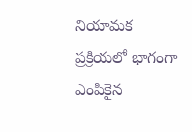నియామక ప్రక్రియలో భాగంగా ఎంపికైన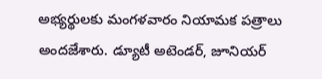అభ్యర్థులకు మంగళవారం నియామక పత్రాలు అందజేశారు. డ్యూటీ అటెండర్‌, జూనియర్‌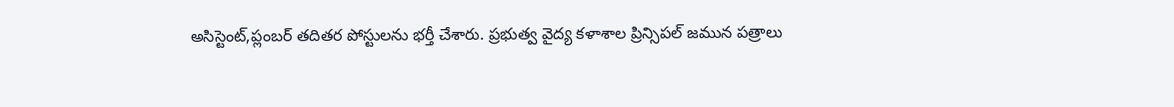అసిస్టెంట్‌,ప్లంబర్‌ తదితర పోస్టులను భర్తీ చేశారు. ప్రభుత్వ వైద్య కళాశాల ప్రిన్సిపల్‌ జమున పత్రాలు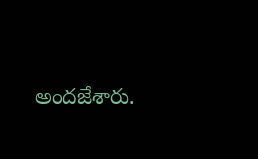అందజేశారు.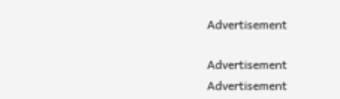Advertisement

Advertisement
Advertisement